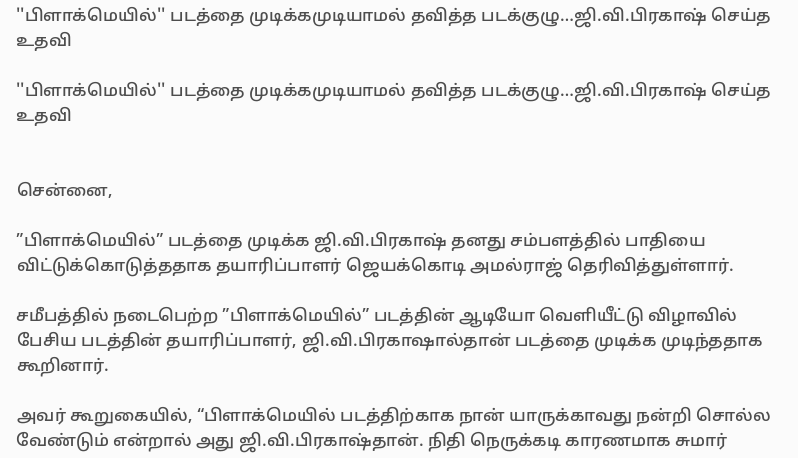''பிளாக்மெயில்'' படத்தை முடிக்கமுடியாமல் தவித்த படக்குழு…ஜி.வி.பிரகாஷ் செய்த உதவி

''பிளாக்மெயில்'' படத்தை முடிக்கமுடியாமல் தவித்த படக்குழு…ஜி.வி.பிரகாஷ் செய்த உதவி


சென்னை,

”பிளாக்மெயில்” படத்தை முடிக்க ஜி.வி.பிரகாஷ் தனது சம்பளத்தில் பாதியை விட்டுக்கொடுத்ததாக தயாரிப்பாளர் ஜெயக்கொடி அமல்ராஜ் தெரிவித்துள்ளார்.

சமீபத்தில் நடைபெற்ற ”பிளாக்மெயில்” படத்தின் ஆடியோ வெளியீட்டு விழாவில் பேசிய படத்தின் தயாரிப்பாளர், ஜி.வி.பிரகாஷால்தான் படத்தை முடிக்க முடிந்ததாக கூறினார்.

அவர் கூறுகையில், “பிளாக்மெயில் படத்திற்காக நான் யாருக்காவது நன்றி சொல்ல வேண்டும் என்றால் அது ஜி.வி.பிரகாஷ்தான். நிதி நெருக்கடி காரணமாக சுமார்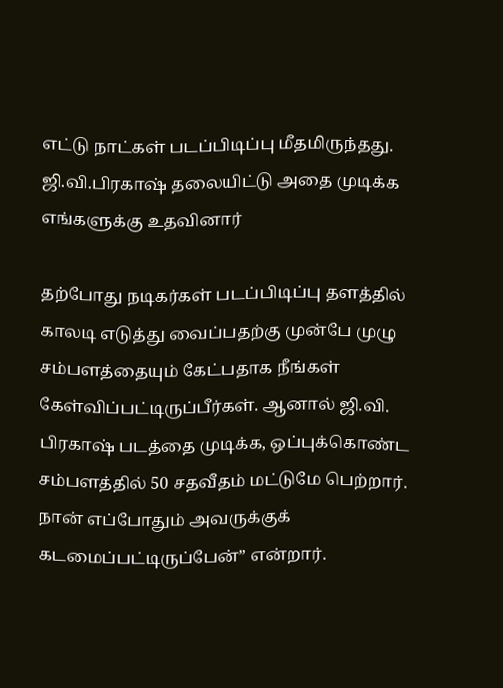எட்டு நாட்கள் படப்பிடிப்பு மீதமிருந்தது. ஜி.வி.பிரகாஷ் தலையிட்டு அதை முடிக்க எங்களுக்கு உதவினார்

தற்போது நடிகர்கள் படப்பிடிப்பு தளத்தில் காலடி எடுத்து வைப்பதற்கு முன்பே முழு சம்பளத்தையும் கேட்பதாக நீங்கள் கேள்விப்பட்டிருப்பீர்கள். ஆனால் ஜி.வி. பிரகாஷ் படத்தை முடிக்க, ஒப்புக்கொண்ட சம்பளத்தில் 50 சதவீதம் மட்டுமே பெற்றார். நான் எப்போதும் அவருக்குக் கடமைப்பட்டிருப்பேன்” என்றார்.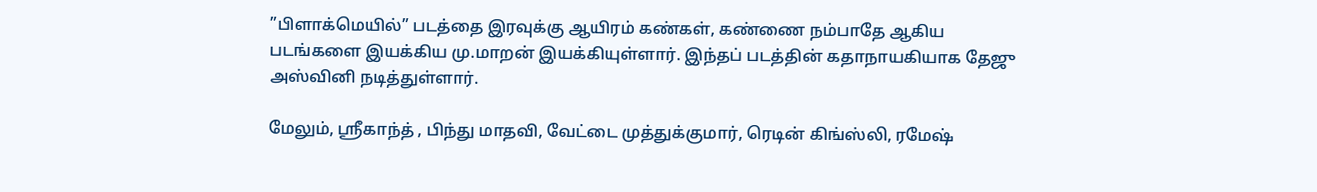”பிளாக்மெயில்” படத்தை இரவுக்கு ஆயிரம் கண்கள், கண்ணை நம்பாதே ஆகிய படங்களை இயக்கிய மு.மாறன் இயக்கியுள்ளார். இந்தப் படத்தின் கதாநாயகியாக தேஜு அஸ்வினி நடித்துள்ளார்.

மேலும், ஸ்ரீகாந்த் , பிந்து மாதவி, வேட்டை முத்துக்குமார், ரெடின் கிங்ஸ்லி, ரமேஷ்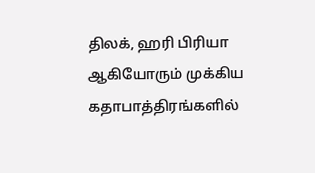திலக், ஹரி பிரியா ஆகியோரும் முக்கிய கதாபாத்திரங்களில்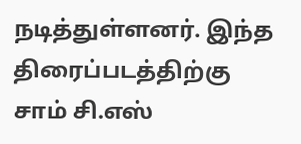நடித்துள்ளனர். இந்த திரைப்படத்திற்கு சாம் சி.எஸ்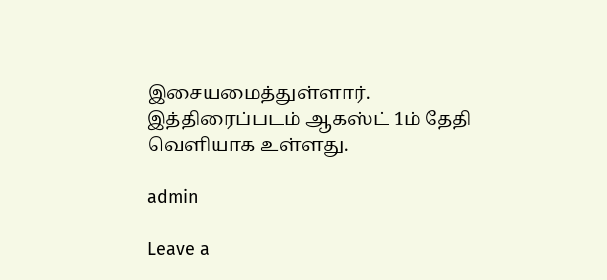இசையமைத்துள்ளார். இத்திரைப்படம் ஆகஸ்ட் 1ம் தேதி வெளியாக உள்ளது.

admin

Leave a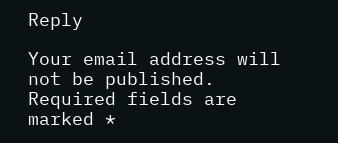Reply

Your email address will not be published. Required fields are marked *